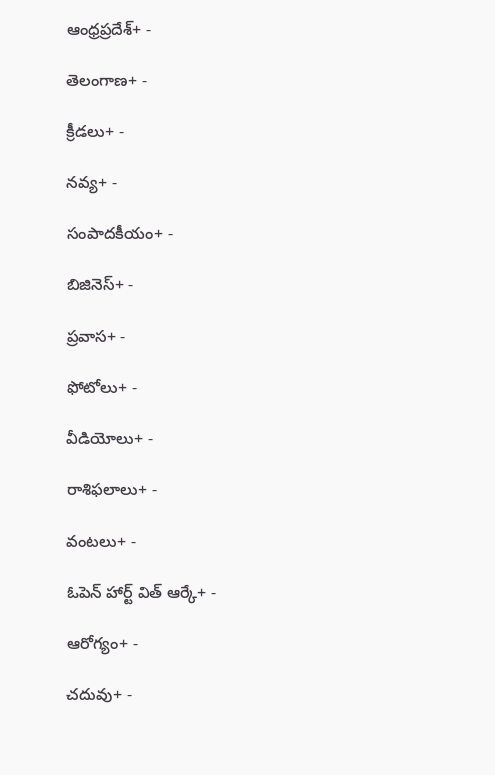ఆంధ్రప్రదేశ్+ -

తెలంగాణ+ -

క్రీడలు+ -

నవ్య+ -

సంపాదకీయం+ -

బిజినెస్+ -

ప్రవాస+ -

ఫోటోలు+ -

వీడియోలు+ -

రాశిఫలాలు+ -

వంటలు+ -

ఓపెన్ హార్ట్ విత్ ఆర్కే+ -

ఆరోగ్యం+ -

చదువు+ -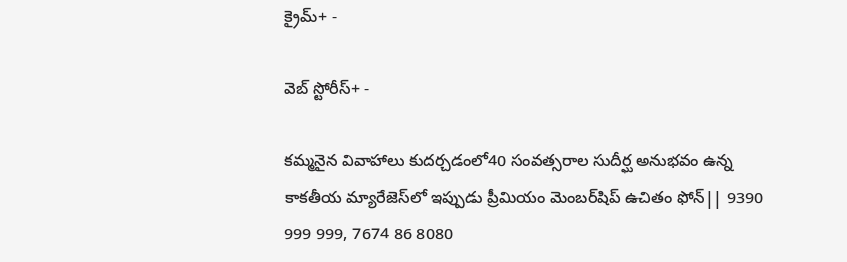క్రైమ్+ -

వెబ్ స్టోరీస్+ -

కమ్మనైన వివాహాలు కుదర్చడంలో40 సంవత్సరాల సుదీర్ఘ అనుభవం ఉన్న కాకతీయ మ్యారేజెస్‌లో ఇప్పుడు ప్రీమియం మెంబర్‌షిప్‌ ఉచితం ఫోన్|| 9390 999 999, 7674 86 8080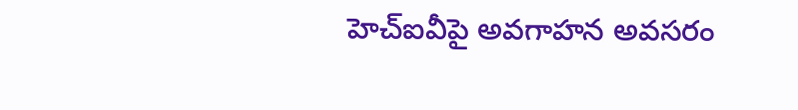హెచ్‌ఐవీపై అవగాహన అవసరం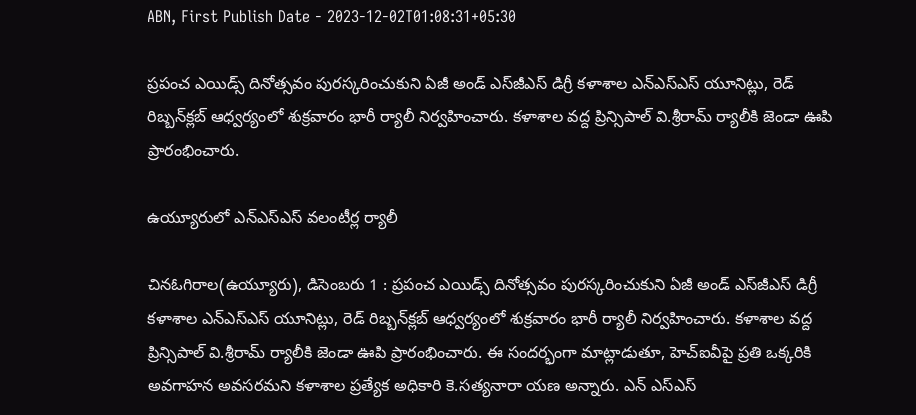ABN, First Publish Date - 2023-12-02T01:08:31+05:30

ప్రపంచ ఎయిడ్స్‌ దినోత్సవం పురస్కరించుకుని ఏజీ అండ్‌ ఎస్‌జీఎస్‌ డిగ్రీ కళాశాల ఎన్‌ఎస్‌ఎస్‌ యూనిట్లు, రెడ్‌ రిబ్బన్‌క్లబ్‌ ఆధ్వర్యంలో శుక్రవారం భారీ ర్యాలీ నిర్వహించారు. కళాశాల వద్ద ప్రిన్సిపాల్‌ వి.శ్రీరామ్‌ ర్యాలీకి జెండా ఊపి ప్రారంభించారు.

ఉయ్యూరులో ఎన్‌ఎస్‌ఎస్‌ వలంటీర్ల ర్యాలీ

చినఓగిరాల(ఉయ్యూరు), డిసెంబరు 1 : ప్రపంచ ఎయిడ్స్‌ దినోత్సవం పురస్కరించుకుని ఏజీ అండ్‌ ఎస్‌జీఎస్‌ డిగ్రీ కళాశాల ఎన్‌ఎస్‌ఎస్‌ యూనిట్లు, రెడ్‌ రిబ్బన్‌క్లబ్‌ ఆధ్వర్యంలో శుక్రవారం భారీ ర్యాలీ నిర్వహించారు. కళాశాల వద్ద ప్రిన్సిపాల్‌ వి.శ్రీరామ్‌ ర్యాలీకి జెండా ఊపి ప్రారంభించారు. ఈ సందర్భంగా మాట్లాడుతూ, హెచ్‌ఐవీపై ప్రతి ఒక్కరికి అవగాహన అవసరమని కళాశాల ప్రత్యేక అధికారి కె.సత్యనారా యణ అన్నారు. ఎన్‌ ఎస్‌ఎస్‌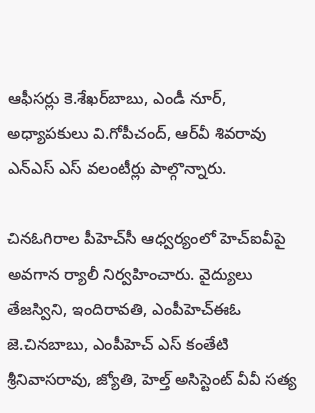ఆఫీసర్లు కె.శేఖర్‌బాబు, ఎండీ నూర్‌, అధ్యాపకులు వి.గోపీచంద్‌, ఆర్‌వీ శివరావు ఎన్‌ఎస్‌ ఎస్‌ వలంటీర్లు పాల్గొన్నారు.

చినఓగిరాల పీహెచ్‌సీ ఆధ్వర్యంలో హెచ్‌ఐవీపై అవగాన ర్యాలీ నిర్వహించారు. వైద్యులు తేజస్విని, ఇందిరావతి, ఎంపీహెచ్‌ఈఓ జె.చినబాబు, ఎంపీహెచ్‌ ఎస్‌ కంతేటి శ్రీనివాసరావు, జ్యోతి, హెల్త్‌ అసిస్టెంట్‌ వీవీ సత్య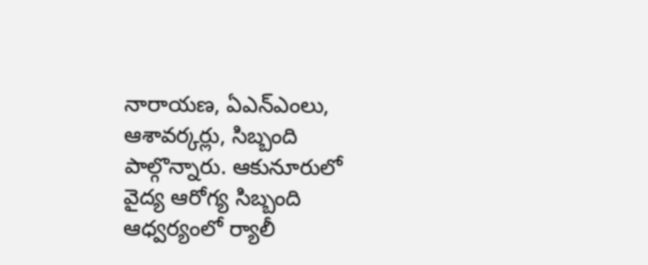నారాయణ, ఏఎన్‌ఎంలు, ఆశావర్కర్లు, సిబ్బంది పాల్గొన్నారు. ఆకునూరులో వైద్య ఆరోగ్య సిబ్బంది ఆధ్వర్యంలో ర్యాలీ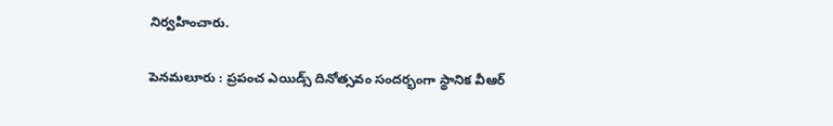నిర్వహించారు.

పెనమలూరు : ప్రపంచ ఎయిడ్స్‌ దినోత్సవం సందర్భంగా స్థానిక వీఆర్‌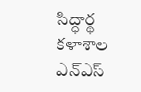సిద్ధార్థ కళాశాల ఎన్‌ఎస్‌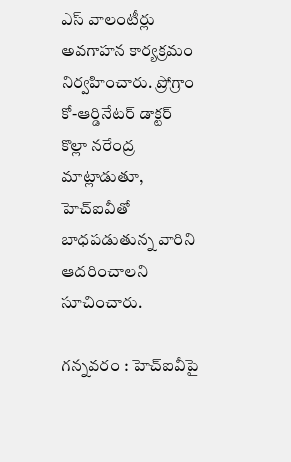ఎస్‌ వాలంటీర్లు అవగాహన కార్యక్రమం నిర్వహించారు. ప్రోగ్రాం కో-ఆర్డినేటర్‌ డాక్టర్‌ కొల్లా నరేంద్ర మాట్లాడుతూ, హెచ్‌ఐవీతో బాధపడుతున్న వారిని ఆదరించాలని సూచించారు.

గన్నవరం : హెచ్‌ఐవీపై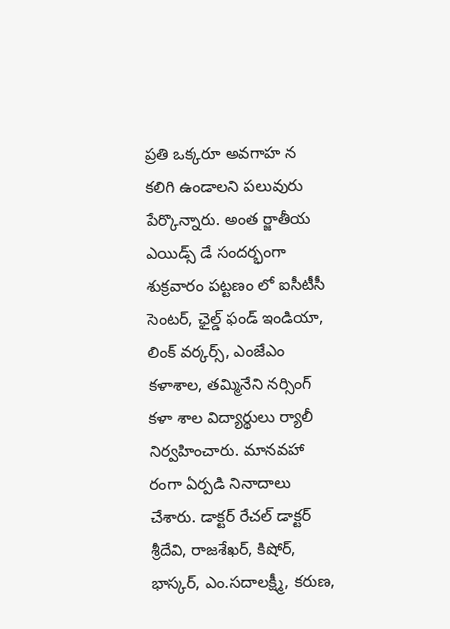ప్రతి ఒక్కరూ అవగాహ న కలిగి ఉండాలని పలువురు పేర్కొన్నారు. అంత ర్జాతీయ ఎయిడ్స్‌ డే సందర్భంగా శుక్రవారం పట్టణం లో ఐసీటీసీ సెంటర్‌, ఛైల్డ్‌ ఫండ్‌ ఇండియా, లింక్‌ వర్కర్స్‌, ఎంజేఎం కళాశాల, తమ్మినేని నర్సింగ్‌ కళా శాల విద్యార్థులు ర్యాలీ నిర్వహించారు. మానవహా రంగా ఏర్పడి నినాదాలు చేశారు. డాక్టర్‌ రేచల్‌ డాక్టర్‌ శ్రీదేవి, రాజశేఖర్‌, కిషోర్‌, భాస్కర్‌, ఎం.సదాలక్ష్మీ, కరుణ,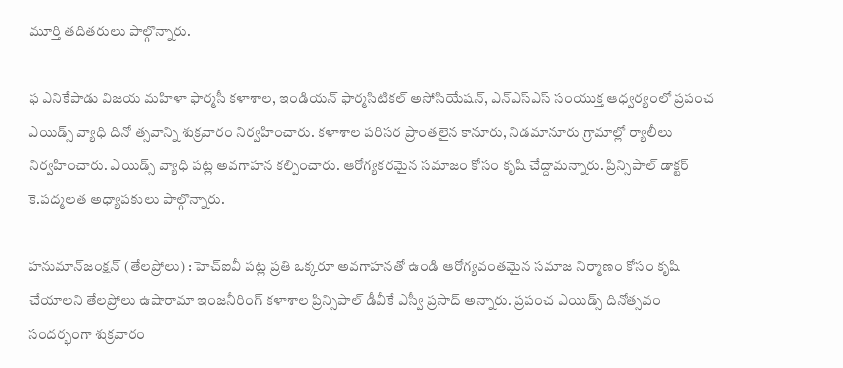మూర్తి తదితరులు పాల్గొన్నారు.

ఫ ఎనికేపాడు విజయ మహిళా ఫార్మసీ కళాశాల, ఇండియన్‌ ఫార్మసిటికల్‌ అసోసియేషన్‌, ఎన్‌ఎస్‌ఎస్‌ సంయుక్త ఆధ్వర్యంలో ప్రపంచ ఎయిడ్స్‌ వ్యాధి దినో త్సవాన్ని శుక్రవారం నిర్వహించారు. కళాశాల పరిసర ప్రాంతలైన కానూరు, నిడమానూరు గ్రామాల్లో ర్యాలీలు నిర్వహించారు. ఎయిడ్స్‌ వ్యాధి పట్ల అవగాహన కల్పించారు. ఆరోగ్యకరమైన సమాజం కోసం కృషి చేద్దామన్నారు. ప్రిన్సిపాల్‌ డాక్టర్‌ కె.పద్మలత అధ్యాపకులు పాల్గొన్నారు.

హనుమాన్‌జంక్షన్‌ (తేలప్రోలు) : హెచ్‌ఐవీ పట్ల ప్రతి ఒక్కరూ అవగాహనతో ఉండి ఆరోగ్యవంతమైన సమాజ నిర్మాణం కోసం కృషి చేయాలని తేలప్రోలు ఉషారామా ఇంజనీరింగ్‌ కళాశాల ప్రిన్సిపాల్‌ డీవీకే ఎస్వీ ప్రసాద్‌ అన్నారు. ప్రపంచ ఎయిడ్స్‌ దినోత్సవం సందర్భంగా శుక్రవారం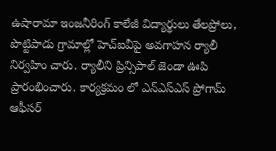ఉషారామా ఇంజనీరింగ్‌ కాలేజీ విద్యార్థులు తేలప్రోలు, పొట్టిపాడు గ్రామాల్లో హెచ్‌ఐవీపై అవగాహన ర్యాలీ నిర్వహిం చారు. ర్యాలీని ప్రిన్సిపాల్‌ జెండా ఊపి ప్రారంభించారు. కార్యక్రమం లో ఎన్‌ఎస్‌ఎస్‌ ప్రోగామ్‌ ఆఫీసర్‌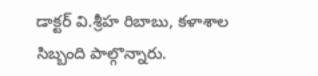డాక్టర్‌ వి.శ్రీహ రిబాబు, కళాశాల సిబ్బంది పాల్గొన్నారు.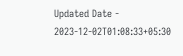Updated Date - 2023-12-02T01:08:33+05:30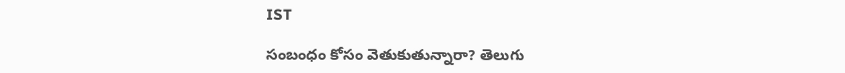IST

సంబంధం కోసం వెతుకుతున్నారా? తెలుగు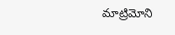మాట్రిమోని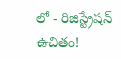లో - రిజిస్ట్రేషన్ ఉచితం!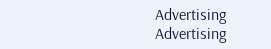Advertising
Advertising